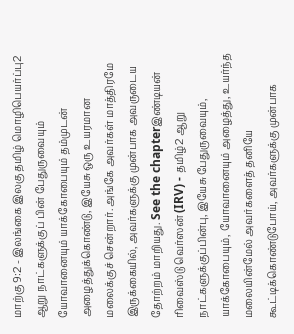மாற்கு 9:2 - இலங்கை இலகு தமிழ் மொழிபெயர்ப்பு2 ஆறு நாட்களுக்குப் பின் பேதுருவையும் யோவானையும் யாக்கோபையும் தம்முடன் அழைத்துக்கொண்டு, இயேசு ஒரு உயரமான மலைக்குச் சென்றார். அங்கே அவர்கள் மாத்திரமே இருக்கையில், அவர்களுக்கு முன்பாக அவருடைய தோற்றம் மாறியது. See the chapterஇண்டியன் ரிவைஸ்டு வெர்ஸன் (IRV) - தமிழ்2 ஆறு நாட்களுக்குப்பின்பு, இயேசு பேதுருவையும், யாக்கோபையும், யோவானையும் அழைத்து, உயர்ந்த மலையின்மேல் அவர்களைத் தனியே கூட்டிக்கொண்டுபோய், அவர்களுக்கு முன்பாக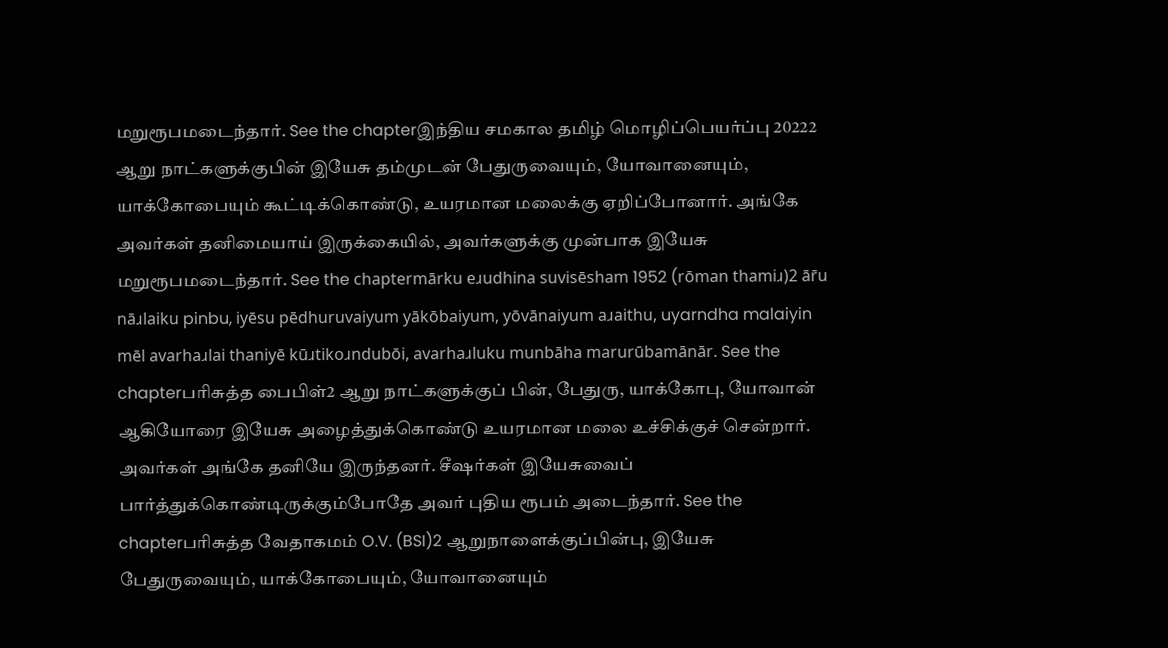மறுரூபமடைந்தார். See the chapterஇந்திய சமகால தமிழ் மொழிப்பெயர்ப்பு 20222 ஆறு நாட்களுக்குபின் இயேசு தம்முடன் பேதுருவையும், யோவானையும், யாக்கோபையும் கூட்டிக்கொண்டு, உயரமான மலைக்கு ஏறிப்போனார். அங்கே அவர்கள் தனிமையாய் இருக்கையில், அவர்களுக்கு முன்பாக இயேசு மறுரூபமடைந்தார். See the chaptermārku eɹudhina suvisēsham 1952 (rōman thamiɹ)2 ār̄u nāɹlaiku pinbu, iyēsu pēdhuruvaiyum yākōbaiyum, yōvānaiyum aɹaithu, uyarndha malaiyin mēl avarhaɹlai thaniyē kūɹtikoɹndubōi, avarhaɹluku munbāha marurūbamānār. See the chapterபரிசுத்த பைபிள்2 ஆறு நாட்களுக்குப் பின், பேதுரு, யாக்கோபு, யோவான் ஆகியோரை இயேசு அழைத்துக்கொண்டு உயரமான மலை உச்சிக்குச் சென்றார். அவர்கள் அங்கே தனியே இருந்தனர். சீஷர்கள் இயேசுவைப் பார்த்துக்கொண்டிருக்கும்போதே அவர் புதிய ரூபம் அடைந்தார். See the chapterபரிசுத்த வேதாகமம் O.V. (BSI)2 ஆறுநாளைக்குப்பின்பு, இயேசு பேதுருவையும், யாக்கோபையும், யோவானையும்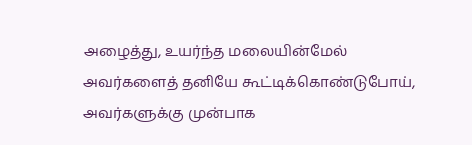அழைத்து, உயர்ந்த மலையின்மேல் அவர்களைத் தனியே கூட்டிக்கொண்டுபோய், அவர்களுக்கு முன்பாக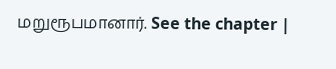மறுரூபமானார். See the chapter |